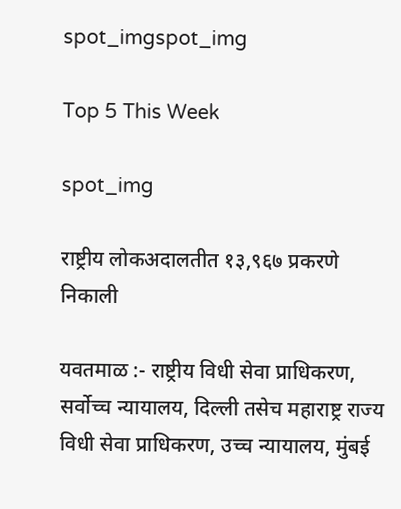spot_imgspot_img

Top 5 This Week

spot_img

राष्ट्रीय लोकअदालतीत १३,९६७ प्रकरणे निकाली

यवतमाळ :- राष्ट्रीय विधी सेवा प्राधिकरण, सर्वोच्च न्यायालय, दिल्ली तसेच महाराष्ट्र राज्य विधी सेवा प्राधिकरण, उच्च न्यायालय, मुंबई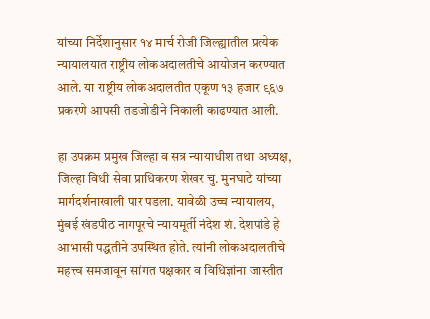यांच्या निर्देशानुसार १४ मार्च रोजी जिल्ह्यातील प्रत्येक न्यायालयात राष्ट्रीय लोकअदालतीचे आयोजन करण्यात आले. या राष्ट्रीय लोकअदालतीत एकूण १३ हजार ९६७ प्रकरणे आपसी तडजोडीने निकाली काढण्यात आली.

हा उपक्रम प्रमुख जिल्हा व सत्र न्यायाधीश तथा अध्यक्ष, जिल्हा विधी सेवा प्राधिकरण शेखर चु. मुनघाटे यांच्या मार्गदर्शनाखाली पार पडला. यावेळी उच्च न्यायालय, मुंबई खंडपीठ नागपूरचे न्यायमूर्ती नंदेश शं. देशपांडे हे आभासी पद्धतीने उपस्थित होते. त्यांनी लोकअदालतीचे महत्त्व समजावून सांगत पक्षकार व विधिज्ञांना जास्तीत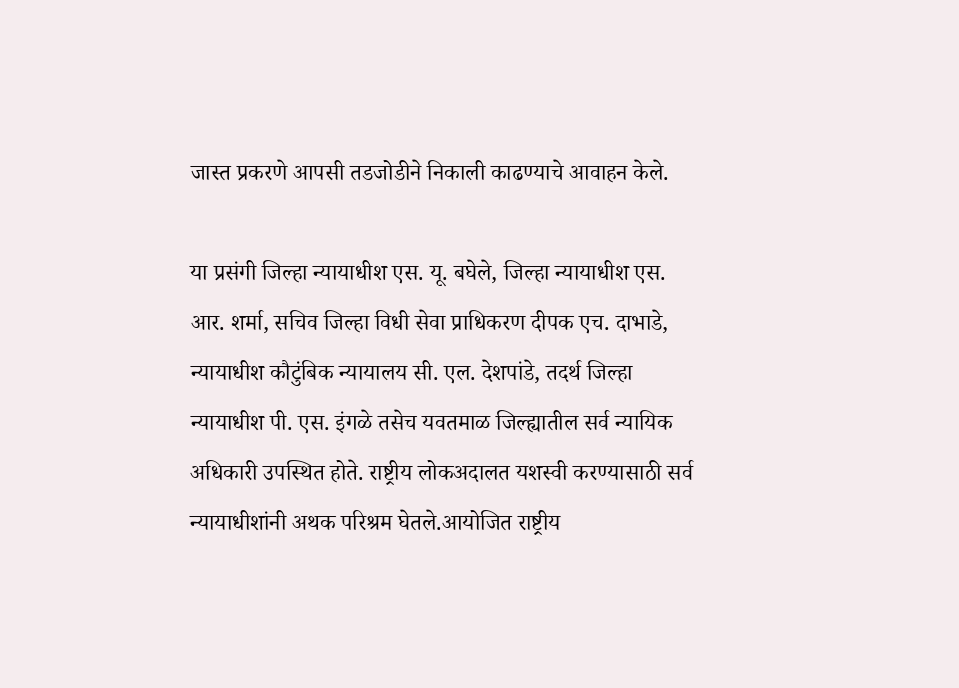जास्त प्रकरणे आपसी तडजोडीने निकाली काढण्याचे आवाहन केले.

या प्रसंगी जिल्हा न्यायाधीश एस. यू. बघेले, जिल्हा न्यायाधीश एस. आर. शर्मा, सचिव जिल्हा विधी सेवा प्राधिकरण दीपक एच. दाभाडे, न्यायाधीश कौटुंबिक न्यायालय सी. एल. देशपांडे, तदर्थ जिल्हा न्यायाधीश पी. एस. इंगळे तसेच यवतमाळ जिल्ह्यातील सर्व न्यायिक अधिकारी उपस्थित होते. राष्ट्रीय लोकअदालत यशस्वी करण्यासाठी सर्व न्यायाधीशांनी अथक परिश्रम घेतले.आयोजित राष्ट्रीय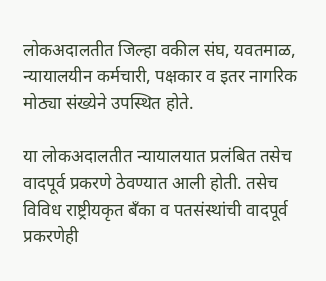लोकअदालतीत जिल्हा वकील संघ, यवतमाळ, न्यायालयीन कर्मचारी, पक्षकार व इतर नागरिक मोठ्या संख्येने उपस्थित होते.

या लोकअदालतीत न्यायालयात प्रलंबित तसेच वादपूर्व प्रकरणे ठेवण्यात आली होती. तसेच विविध राष्ट्रीयकृत बँका व पतसंस्थांची वादपूर्व प्रकरणेही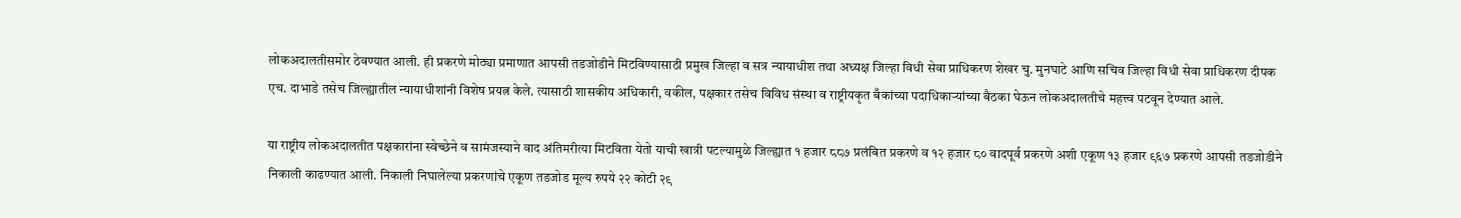लोकअदालतीसमोर ठेवण्यात आली. ही प्रकरणे मोठ्या प्रमाणात आपसी तडजोडीने मिटविण्यासाठी प्रमुख जिल्हा व सत्र न्यायाधीश तथा अध्यक्ष जिल्हा विधी सेवा प्राधिकरण शेखर चु. मुनघाटे आणि सचिव जिल्हा विधी सेवा प्राधिकरण दीपक एच. दाभाडे तसेच जिल्ह्यातील न्यायाधीशांनी विशेष प्रयत्न केले. त्यासाठी शासकीय अधिकारी, वकील, पक्षकार तसेच विविध संस्था व राष्ट्रीयकृत बँकांच्या पदाधिकाऱ्यांच्या बैठका घेऊन लोकअदालतीचे महत्त्व पटवून देण्यात आले.

या राष्ट्रीय लोकअदालतीत पक्षकारांना स्वेच्छेने व सामंजस्याने वाद अंतिमरीत्या मिटविता येतो याची खात्री पटल्यामुळे जिल्ह्यात १ हजार ८८७ प्रलंबित प्रकरणे व १२ हजार ८० वादपूर्व प्रकरणे अशी एकूण १३ हजार ९६७ प्रकरणे आपसी तडजोडीने निकाली काढण्यात आली. निकाली निघालेल्या प्रकरणांचे एकूण तडजोड मूल्य रुपये २२ कोटी २९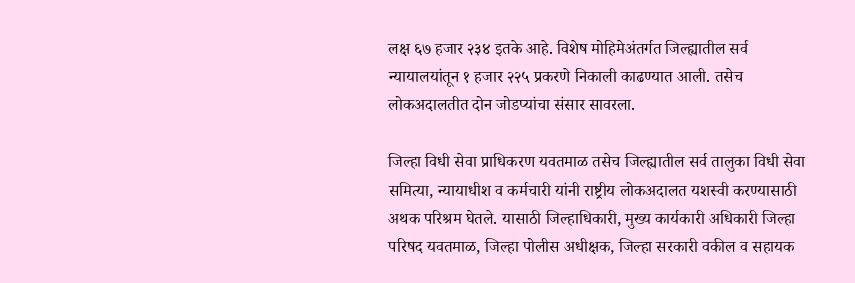लक्ष ६७ हजार २३४ इतके आहे. विशेष मोहिमेअंतर्गत जिल्ह्यातील सर्व न्यायालयांतून १ हजार २२५ प्रकरणे निकाली काढण्यात आली. तसेच लोकअदालतीत दोन जोडप्यांचा संसार सावरला.

जिल्हा विधी सेवा प्राधिकरण यवतमाळ तसेच जिल्ह्यातील सर्व तालुका विधी सेवा समित्या, न्यायाधीश व कर्मचारी यांनी राष्ट्रीय लोकअदालत यशस्वी करण्यासाठी अथक परिश्रम घेतले. यासाठी जिल्हाधिकारी, मुख्य कार्यकारी अधिकारी जिल्हा परिषद यवतमाळ, जिल्हा पोलीस अधीक्षक, जिल्हा सरकारी वकील व सहायक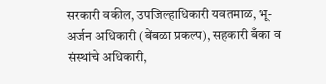सरकारी वकील, उपजिल्हाधिकारी यवतमाळ, भू-अर्जन अधिकारी (बेंबळा प्रकल्प), सहकारी बँका व संस्थांचे अधिकारी,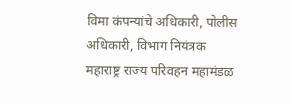विमा कंपन्यांचे अधिकारी, पोलीस अधिकारी, विभाग नियंत्रक महाराष्ट्र राज्य परिवहन महामंडळ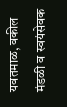यवतमाळ, वकील मंडळी व स्वयंसेवक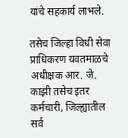यांचे सहकार्य लाभले.

तसेच जिल्हा विधी सेवा प्राधिकरण यवतमाळचे अधीक्षक आर. जे. काझी तसेच इतर कर्मचारी, जिल्ह्यातील सर्व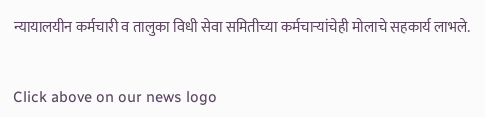न्यायालयीन कर्मचारी व तालुका विधी सेवा समितीच्या कर्मचाऱ्यांचेही मोलाचे सहकार्य लाभले.


Click above on our news logo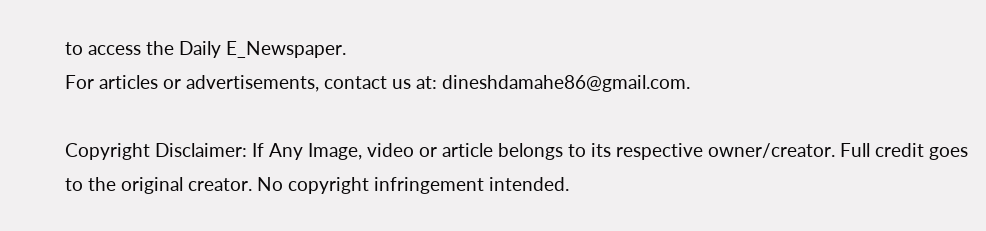to access the Daily E_Newspaper.
For articles or advertisements, contact us at: dineshdamahe86@gmail.com.

Copyright Disclaimer: If Any Image, video or article belongs to its respective owner/creator. Full credit goes to the original creator. No copyright infringement intended.